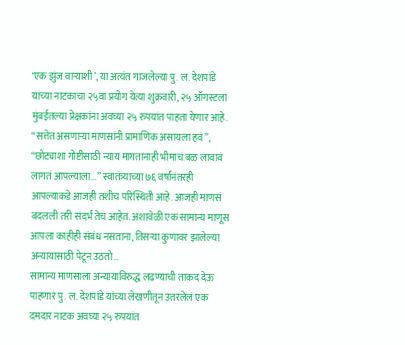‘एक झुंज वाऱ्याशी’, या अत्यंत गाजलेल्या पु. ल. देशपांडे यांच्या नाटकाचा २५वा प्रयोग येत्या शुक्रवारी, २५ ऑगस्टला मुंबईतल्या प्रेक्षकांना अवघ्या २५ रुपयांत पाहता येणार आहे.
“सत्तेत असणाऱ्या माणसांनी प्रामाणिक असायला हवं”, “छोट्याशा गोष्टीसाठी न्याय मागतानाही भीमाचं बळ लावावं लागतं आपल्याला…” स्वातंत्र्याच्या ७६ वर्षांनंतरही आपल्याकडे आजही तशीच परिस्थिती आहे. आजही माणसं बदलली तरी संदर्भ तेच आहेत. अशावेळी एक सामान्य माणूस आपला काहीही संबंध नसताना, तिसऱ्या कुणावर झालेल्या अन्यायासाठी पेटून उठतो…
सामान्य माणसाला अन्यायाविरुद्ध लढण्याची ताकद देऊ पाहणारं पु. ल. देशपांडे यांच्या लेखणीतून उतरलेलं एक दमदार नाटक अवघ्या २५ रुपयांत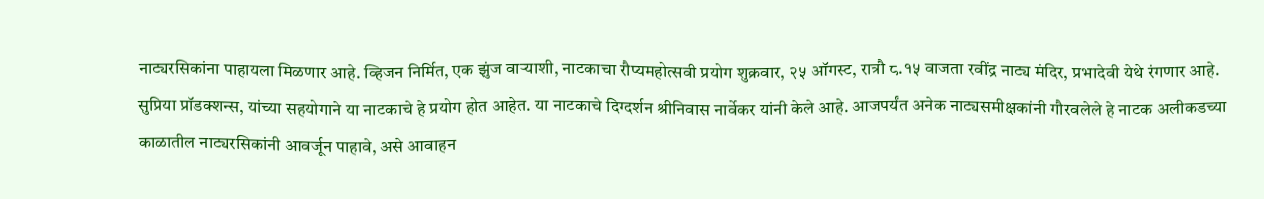नाट्यरसिकांना पाहायला मिळणार आहे. व्हिजन निर्मित, एक झुंज वाऱ्याशी, नाटकाचा रौप्यमहोत्सवी प्रयोग शुक्रवार, २५ ऑगस्ट, रात्रौ ८.१५ वाजता रवींद्र नाट्य मंदिर, प्रभादेवी येथे रंगणार आहे. सुप्रिया प्रॉडक्शन्स, यांच्या सहयोगाने या नाटकाचे हे प्रयोग होत आहेत. या नाटकाचे दिग्दर्शन श्रीनिवास नार्वेकर यांनी केले आहे. आजपर्यंत अनेक नाट्यसमीक्षकांनी गौरवलेले हे नाटक अलीकडच्या काळातील नाट्यरसिकांनी आवर्जून पाहावे, असे आवाहन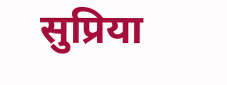सुप्रिया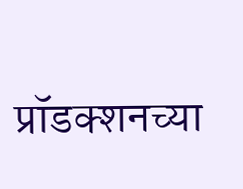प्रॉडक्शनच्या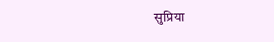सुप्रिया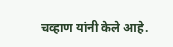चव्हाण यांनी केले आहे.